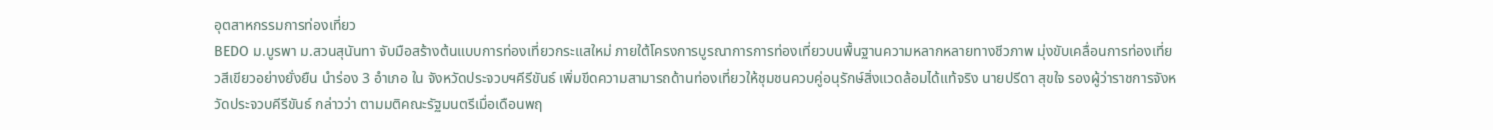อุตสาหกรรมการท่องเที่ยว
BEDO ม.บูรพา ม.สวนสุนันทา จับมือสร้างต้นแบบการท่องเที่ยวกระแสใหม่ ภายใต้โครงการบูรณาการการท่องเที่ยวบนพื้นฐานความหลากหลายทางชีวภาพ มุ่งขับเคลื่อนการท่องเที่ยวสีเขียวอย่างยั่งยืน นำร่อง 3 อำเภอ ใน จังหวัดประจวบฯคีรีขันธ์ เพิ่มขีดความสามารถด้านท่องเที่ยวให้ชุมชนควบคู่อนุรักษ์สิ่งแวดล้อมได้แท้จริง นายปรีดา สุขใจ รองผู้ว่าราชการจังหวัดประจวบคีรีขันธ์ กล่าวว่า ตามมติคณะรัฐมนตรีเมื่อเดือนพฤ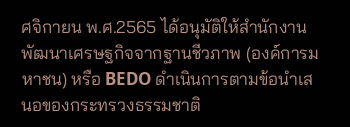ศจิกายน พ.ศ.2565 ได้อนุมัติให้สำนักงานพัฒนาเศรษฐกิจจากฐานชีวภาพ (องค์การมหาชน) หรือ BEDO ดำเนินการตามข้อนำเสนอของกระทรวงธรรมชาติ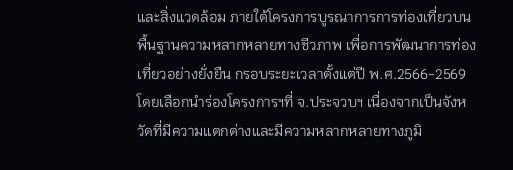และสิ่งแวดล้อม ภายใต้โครงการบูรณาการการท่องเที่ยวบนพื้นฐานความหลากหลายทางชีวภาพ เพื่อการพัฒนาการท่องเที่ยวอย่างยั่งยืน กรอบระยะเวลาตั้งแต่ปี พ.ศ.2566-2569 โดยเลือกนำร่องโครงการฯที่ จ.ประจวบฯ เนื่องจากเป็นจังหวัดที่มีความแตกต่างและมีความหลากหลายทางภูมิ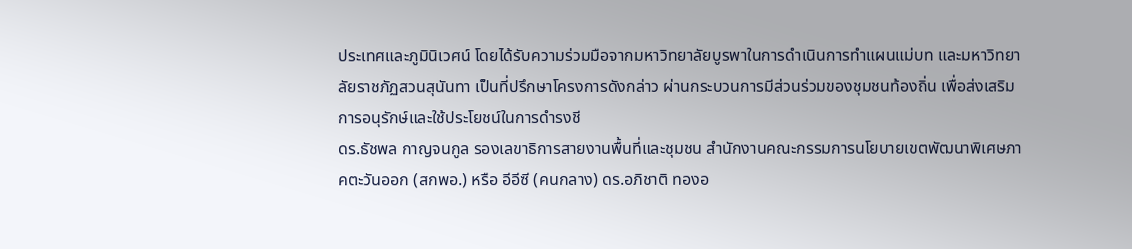ประเทศและภูมินิเวศน์ โดยได้รับความร่วมมือจากมหาวิทยาลัยบูรพาในการดำเนินการทำแผนแม่บท และมหาวิทยาลัยราชภัฏสวนสุนันทา เป็นที่ปรึกษาโครงการดังกล่าว ผ่านกระบวนการมีส่วนร่วมของชุมชนท้องถิ่น เพื่อส่งเสริมการอนุรักษ์และใช้ประโยชน์ในการดำรงชี
ดร.ธัชพล กาญจนกูล รองเลขาธิการสายงานพื้นที่และชุมชน สำนักงานคณะกรรมการนโยบายเขตพัฒนาพิเศษภาคตะวันออก (สกพอ.) หรือ อีอีซี (คนกลาง) ดร.อภิชาติ ทองอ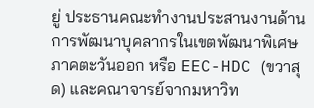ยู่ ประธานคณะทำงานประสานงานด้านการพัฒนาบุคลากรในเขตพัฒนาพิเศษภาคตะวันออก หรือ EEC-HDC (ขวาสุด) และคณาจารย์จากมหาวิท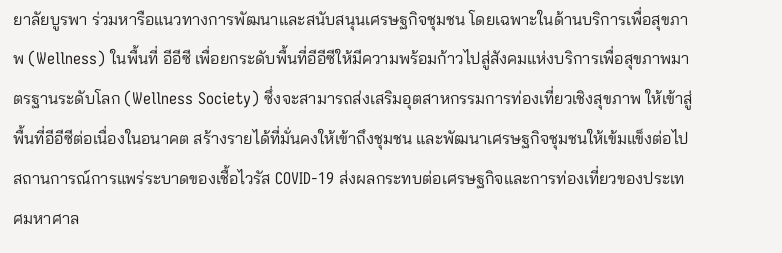ยาลัยบูรพา ร่วมหารือแนวทางการพัฒนาและสนับสนุนเศรษฐกิจชุมชน โดยเฉพาะในด้านบริการเพื่อสุขภาพ (Wellness) ในพื้นที่ อีอีซี เพื่อยกระดับพื้นที่อีอีซีให้มีความพร้อมก้าวไปสู่สังคมแห่งบริการเพื่อสุขภาพมาตรฐานระดับโลก (Wellness Society) ซึ่งจะสามารถส่งเสริมอุตสาหกรรมการท่องเที่ยวเชิงสุขภาพ ให้เข้าสู่พื้นที่อีอีซีต่อเนื่องในอนาคต สร้างรายได้ที่มั่นคงให้เข้าถึงชุมชน และพัฒนาเศรษฐกิจชุมชนให้เข้มแข็งต่อไป
สถานการณ์การแพร่ระบาดของเชื้อไวรัส COVID-19 ส่งผลกระทบต่อเศรษฐกิจและการท่องเที่ยวของประเทศมหาศาล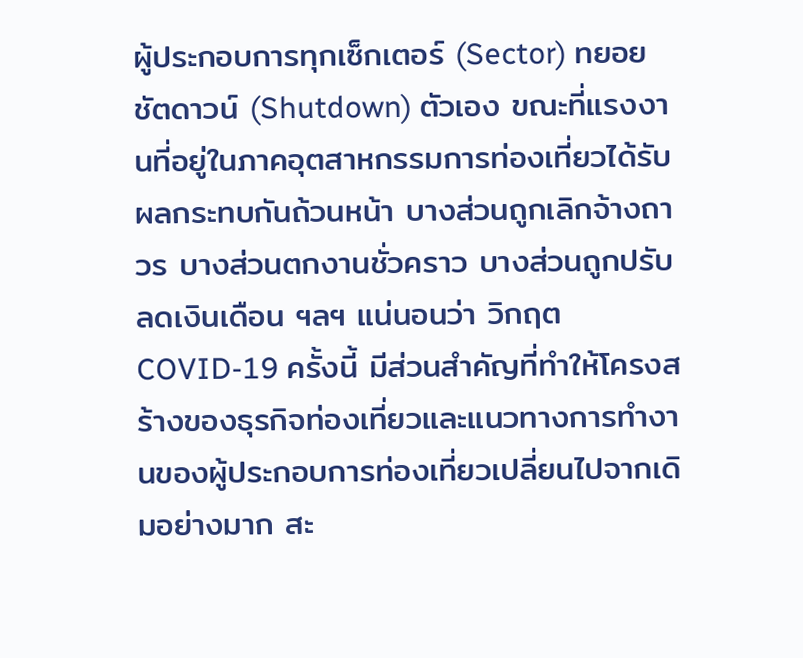ผู้ประกอบการทุกเซ็กเตอร์ (Sector) ทยอยชัตดาวน์ (Shutdown) ตัวเอง ขณะที่แรงงานที่อยู่ในภาคอุตสาหกรรมการท่องเที่ยวได้รับผลกระทบกันถ้วนหน้า บางส่วนถูกเลิกจ้างถาวร บางส่วนตกงานชั่วคราว บางส่วนถูกปรับลดเงินเดือน ฯลฯ แน่นอนว่า วิกฤต COVID-19 ครั้งนี้ มีส่วนสำคัญที่ทำให้โครงสร้างของธุรกิจท่องเที่ยวและแนวทางการทำงานของผู้ประกอบการท่องเที่ยวเปลี่ยนไปจากเดิมอย่างมาก สะ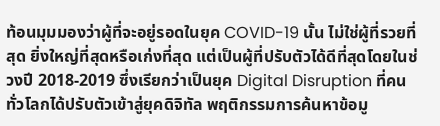ท้อนมุมมองว่าผู้ที่จะอยู่รอดในยุค COVID-19 นั้น ไม่ใช่ผู้ที่รวยที่สุด ยิ่งใหญ่ที่สุดหรือเก่งที่สุด แต่เป็นผู้ที่ปรับตัวได้ดีที่สุดโดยในช่วงปี 2018-2019 ซึ่งเรียกว่าเป็นยุค Digital Disruption ที่คนทั่วโลกได้ปรับตัวเข้าสู่ยุคดิจิทัล พฤติกรรมการค้นหาข้อมู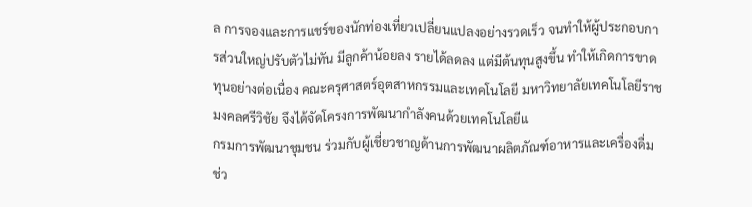ล การจองและการแชร์ของนักท่องเที่ยวเปลี่ยนแปลงอย่างรวดเร็ว จนทำให้ผู้ประกอบการส่วนใหญ่ปรับตัวไม่ทัน มีลูกค้าน้อยลง รายได้ลดลง แต่มีต้นทุนสูงขึ้น ทำให้เกิดการขาดทุนอย่างต่อเนื่อง คณะครุศาสตร์อุตสาหกรรมและเทคโนโลยี มหาวิทยาลัยเทคโนโลยีราชมงคลศรีวิชัย จึงได้จัดโครงการพัฒนากำลังคนด้วยเทคโนโลยีแ
กรมการพัฒนาชุมชน ร่วมกับผู้เชี่ยวชาญด้านการพัฒนาผลิตภัณฑ์อาหารและเครื่องดื่ม ช่ว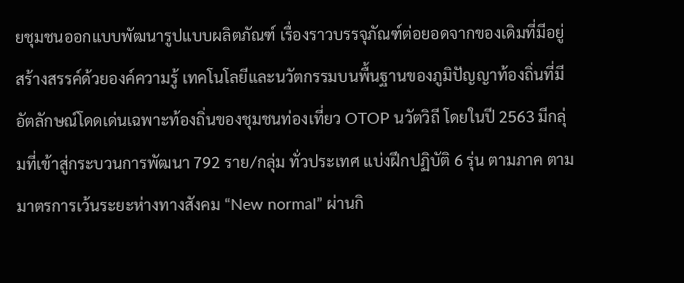ยชุมชนออกแบบพัฒนารูปแบบผลิตภัณฑ์ เรื่องราวบรรจุภัณฑ์ต่อยอดจากของเดิมที่มีอยู่ สร้างสรรค์ด้วยองค์ความรู้ เทคโนโลยีและนวัตกรรมบนพื้นฐานของภูมิปัญญาท้องถิ่นที่มีอัตลักษณ์โดดเด่นเฉพาะท้องถิ่นของชุมชนท่องเที่ยว OTOP นวัตวิถี โดยในปี 2563 มีกลุ่มที่เข้าสู่กระบวนการพัฒนา 792 ราย/กลุ่ม ทั่วประเทศ แบ่งฝึกปฏิบัติ 6 รุ่น ตามภาค ตามมาตรการเว้นระยะห่างทางสังคม “New normal” ผ่านกิ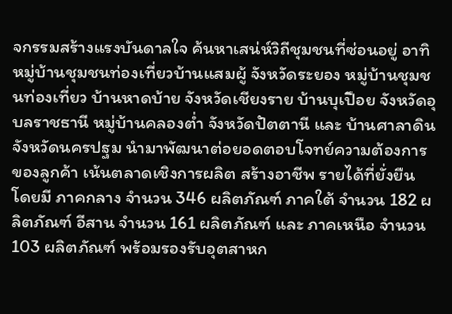จกรรมสร้างแรงบันดาลใจ ค้นหาเสน่ห์วิถีชุมชนที่ซ่อนอยู่ อาทิ หมู่บ้านชุมชนท่องเที่ยวบ้านแสมผู้ จังหวัดระยอง หมู่บ้านชุมชนท่องเที่ยว บ้านหาดบ้าย จังหวัดเชียงราย บ้านบุเปือย จังหวัดอุบลราชธานี หมู่บ้านคลองต่ำ จังหวัดปัตตานี และ บ้านศาลาดิน จังหวัดนครปฐม นำมาพัฒนาต่อยอดตอบโจทย์ความต้องการของลูกค้า เน้นตลาดเชิงการผลิต สร้างอาชีพ รายได้ที่ยั่งยืน โดยมี ภาคกลาง จำนวน 346 ผลิตภัณฑ์ ภาคใต้ จำนวน 182 ผลิตภัณฑ์ อีสาน จำนวน 161 ผลิตภัณฑ์ และ ภาคเหนือ จำนวน 103 ผลิตภัณฑ์ พร้อมรองรับอุตสาหก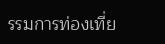รรมการท่องเที่ย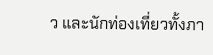ว และนักท่องเที่ยวทั้งภา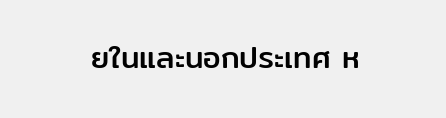ยในและนอกประเทศ ห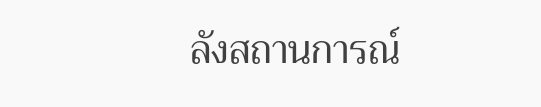ลังสถานการณ์